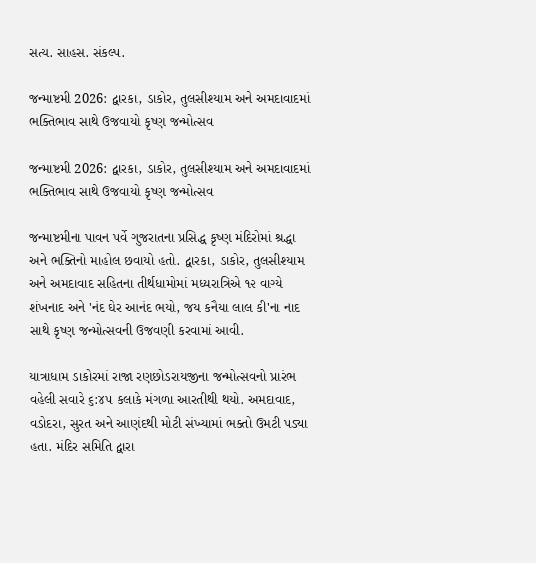સત્ય. સાહસ. સંકલ્પ.

જન્માષ્ટમી 2026: દ્વારકા, ડાકોર, તુલસીશ્યામ અને અમદાવાદમાં ભક્તિભાવ સાથે ઉજવાયો કૃષ્ણ જન્મોત્સવ

જન્માષ્ટમી 2026: દ્વારકા, ડાકોર, તુલસીશ્યામ અને અમદાવાદમાં ભક્તિભાવ સાથે ઉજવાયો કૃષ્ણ જન્મોત્સવ

જન્માષ્ટમીના પાવન પર્વે ગુજરાતના પ્રસિદ્ધ કૃષ્ણ મંદિરોમાં શ્રદ્ધા અને ભક્તિનો માહોલ છવાયો હતો. દ્વારકા, ડાકોર, તુલસીશ્યામ અને અમદાવાદ સહિતના તીર્થધામોમાં મધ્યરાત્રિએ ૧૨ વાગ્યે શંખનાદ અને 'નંદ ઘેર આનંદ ભયો, જય કનૈયા લાલ કી'ના નાદ સાથે કૃષ્ણ જન્મોત્સવની ઉજવણી કરવામાં આવી.

યાત્રાધામ ડાકોરમાં રાજા રણછોડરાયજીના જન્મોત્સવનો પ્રારંભ વહેલી સવારે ૬:૪૫ કલાકે મંગળા આરતીથી થયો. અમદાવાદ, વડોદરા, સુરત અને આણંદથી મોટી સંખ્યામાં ભક્તો ઉમટી પડ્યા હતા. મંદિર સમિતિ દ્વારા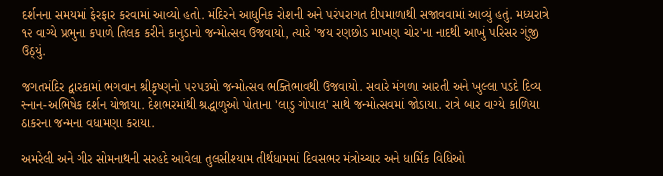દર્શનના સમયમાં ફેરફાર કરવામાં આવ્યો હતો. મંદિરને આધુનિક રોશની અને પરંપરાગત દીપમાળાથી સજાવવામાં આવ્યું હતું. મધ્યરાત્રે ૧૨ વાગ્યે પ્રભુના કપાળે તિલક કરીને કાનુડાનો જન્મોત્સવ ઉજવાયો, ત્યારે 'જય રણછોડ માખણ ચોર'ના નાદથી આખું પરિસર ગુંજી ઉઠ્યું.

જગતમંદિર દ્વારકામાં ભગવાન શ્રીકૃષ્ણનો ૫૨૫૩મો જન્મોત્સવ ભક્તિભાવથી ઉજવાયો. સવારે મંગળા આરતી અને ખુલ્લા પડદે દિવ્ય સ્નાન-અભિષેક દર્શન યોજાયા. દેશભરમાંથી શ્રદ્ધાળુઓ પોતાના 'લાડુ ગોપાલ' સાથે જન્મોત્સવમાં જોડાયા. રાત્રે બાર વાગ્યે કાળિયા ઠાકરના જન્મના વધામણા કરાયા.

અમરેલી અને ગીર સોમનાથની સરહદે આવેલા તુલસીશ્યામ તીર્થધામમાં દિવસભર મંત્રોચ્ચાર અને ધાર્મિક વિધિઓ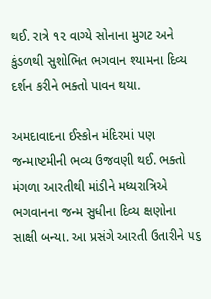થઈ. રાત્રે ૧૨ વાગ્યે સોનાના મુગટ અને કુંડળથી સુશોભિત ભગવાન શ્યામના દિવ્ય દર્શન કરીને ભક્તો પાવન થયા.

અમદાવાદના ઈસ્કોન મંદિરમાં પણ જન્માષ્ટમીની ભવ્ય ઉજવણી થઈ. ભક્તો મંગળા આરતીથી માંડીને મધ્યરાત્રિએ ભગવાનના જન્મ સુધીના દિવ્ય ક્ષણોના સાક્ષી બન્યા. આ પ્રસંગે આરતી ઉતારીને ૫૬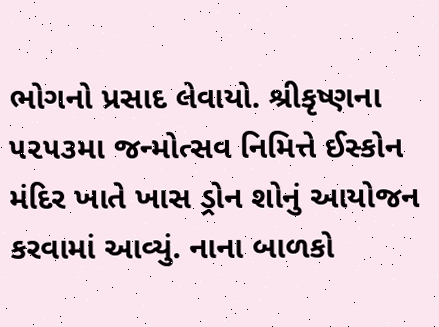ભોગનો પ્રસાદ લેવાયો. શ્રીકૃષ્ણના ૫૨૫૩મા જન્મોત્સવ નિમિત્તે ઈસ્કોન મંદિર ખાતે ખાસ ડ્રોન શોનું આયોજન કરવામાં આવ્યું. નાના બાળકો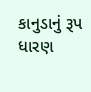કાનુડાનું રૂપ ધારણ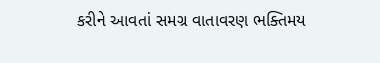કરીને આવતાં સમગ્ર વાતાવરણ ભક્તિમય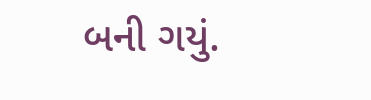બની ગયું.